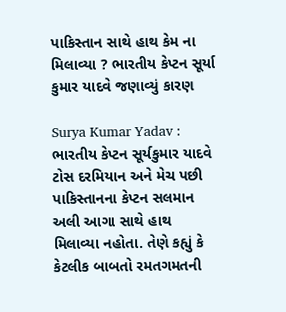પાકિસ્તાન સાથે હાથ કેમ ના મિલાવ્યા ? ભારતીય કેપ્ટન સૂર્યા કુમાર યાદવે જણાવ્યું કારણ

Surya Kumar Yadav : ભારતીય કેપ્ટન સૂર્યકુમાર યાદવે ટોસ દરમિયાન અને મેચ પછી પાકિસ્તાનના કેપ્ટન સલમાન અલી આગા સાથે હાથ મિલાવ્યા નહોતા. તેણે કહ્યું કે કેટલીક બાબતો રમતગમતની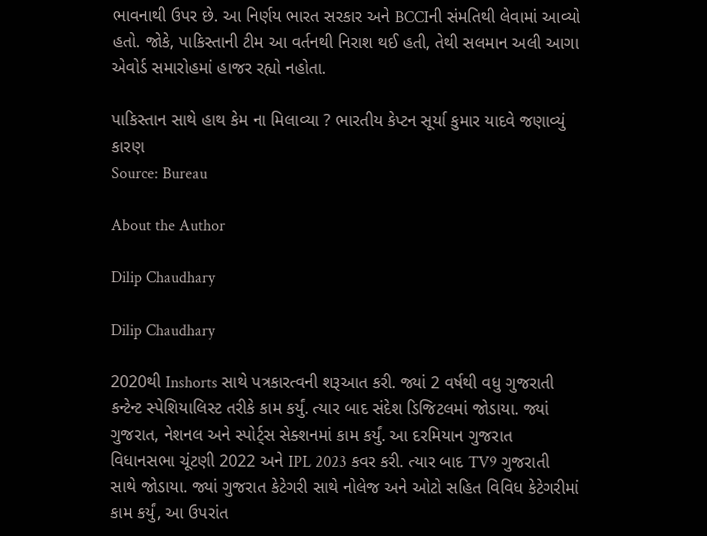ભાવનાથી ઉપર છે. આ નિર્ણય ભારત સરકાર અને BCCIની સંમતિથી લેવામાં આવ્યો હતો. જોકે, પાકિસ્તાની ટીમ આ વર્તનથી નિરાશ થઈ હતી, તેથી સલમાન અલી આગા એવોર્ડ સમારોહમાં હાજર રહ્યો નહોતા.

પાકિસ્તાન સાથે હાથ કેમ ના મિલાવ્યા ? ભારતીય કેપ્ટન સૂર્યા કુમાર યાદવે જણાવ્યું કારણ
Source: Bureau

About the Author

Dilip Chaudhary

Dilip Chaudhary

2020થી Inshorts સાથે પત્રકારત્વની શરૂઆત કરી. જ્યાં 2 વર્ષથી વધુ ગુજરાતી કન્ટેન્ટ સ્પેશિયાલિસ્ટ તરીકે કામ કર્યું. ત્યાર બાદ સંદેશ ડિજિટલમાં જોડાયા. જ્યાં ગુજરાત, નેશનલ અને સ્પોર્ટ્સ સેક્શનમાં કામ કર્યું. આ દરમિયાન ગુજરાત વિધાનસભા ચૂંટણી 2022 અને IPL 2023 કવર કરી. ત્યાર બાદ TV9 ગુજરાતી સાથે જોડાયા. જ્યાં ગુજરાત કેટેગરી સાથે નોલેજ અને ઓટો સહિત વિવિધ કેટેગરીમાં કામ કર્યું, આ ઉપરાંત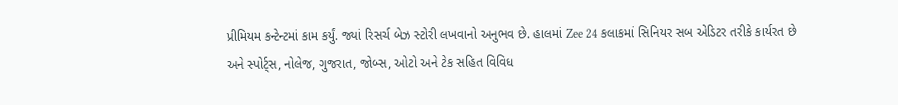પ્રીમિયમ કન્ટેન્ટમાં કામ કર્યું. જ્યાં રિસર્ચ બેઝ સ્ટોરી લખવાનો અનુભવ છે. હાલમાં Zee 24 કલાકમાં સિનિયર સબ એડિટર તરીકે કાર્યરત છે અને સ્પોર્ટ્સ, નોલેજ, ગુજરાત, જોબ્સ, ઓટો અને ટેક સહિત વિવિધ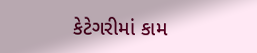કેટેગરીમાં કામ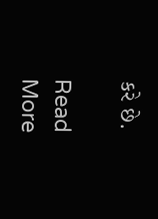કરે છે.

Read More